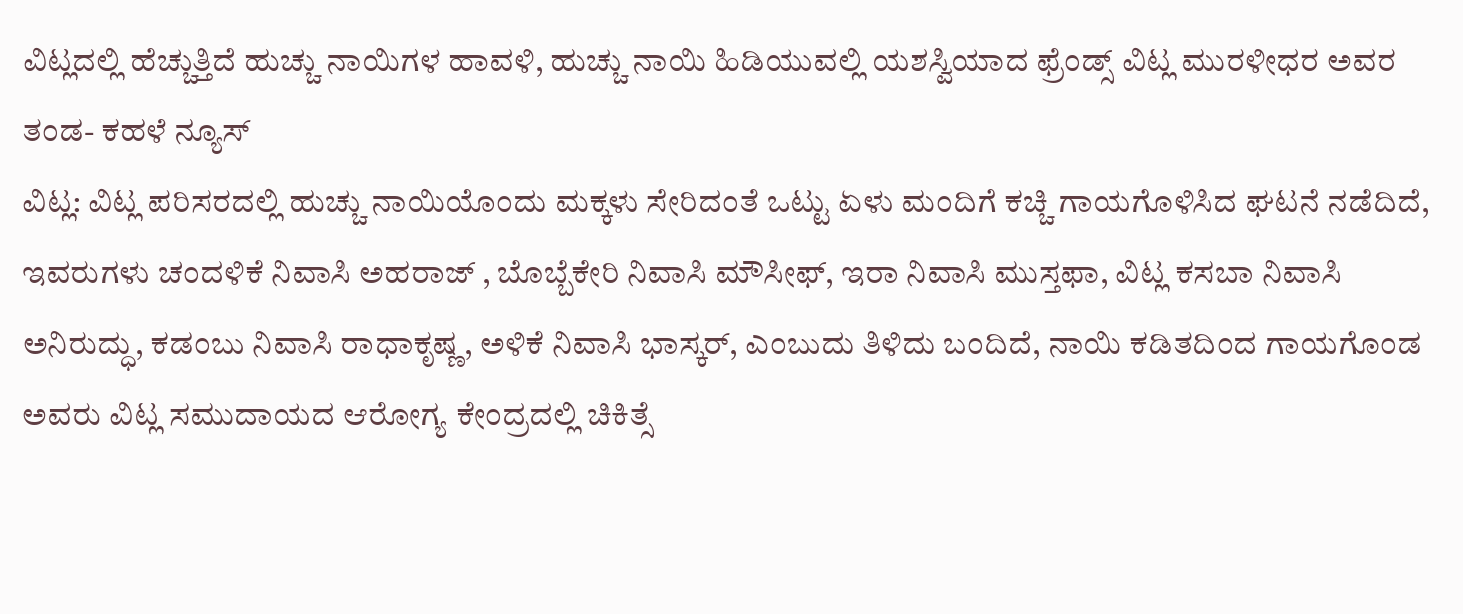ವಿಟ್ಲದಲ್ಲಿ ಹೆಚ್ಚುತ್ತಿದೆ ಹುಚ್ಚು ನಾಯಿಗಳ ಹಾವಳಿ, ಹುಚ್ಚು ನಾಯಿ ಹಿಡಿಯುವಲ್ಲಿ ಯಶಸ್ವಿಯಾದ ಫ್ರೆಂಡ್ಸ್ ವಿಟ್ಲ ಮುರಳೀಧರ ಅವರ ತಂಡ- ಕಹಳೆ ನ್ಯೂಸ್
ವಿಟ್ಲ: ವಿಟ್ಲ ಪರಿಸರದಲ್ಲಿ ಹುಚ್ಚು ನಾಯಿಯೊಂದು ಮಕ್ಕಳು ಸೇರಿದಂತೆ ಒಟ್ಟು ಏಳು ಮಂದಿಗೆ ಕಚ್ಚಿ ಗಾಯಗೊಳಿಸಿದ ಘಟನೆ ನಡೆದಿದೆ, ಇವರುಗಳು ಚಂದಳಿಕೆ ನಿವಾಸಿ ಅಹರಾಜ್ , ಬೊಬ್ಬೆಕೇರಿ ನಿವಾಸಿ ಮೌಸೀಫ್, ಇರಾ ನಿವಾಸಿ ಮುಸ್ತಫಾ, ವಿಟ್ಲ ಕಸಬಾ ನಿವಾಸಿ ಅನಿರುದ್ಧು, ಕಡಂಬು ನಿವಾಸಿ ರಾಧಾಕೃಷ್ಣ, ಅಳಿಕೆ ನಿವಾಸಿ ಭಾಸ್ಕರ್, ಎಂಬುದು ತಿಳಿದು ಬಂದಿದೆ, ನಾಯಿ ಕಡಿತದಿಂದ ಗಾಯಗೊಂಡ ಅವರು ವಿಟ್ಲ ಸಮುದಾಯದ ಆರೋಗ್ಯ ಕೇಂದ್ರದಲ್ಲಿ ಚಿಕಿತ್ಸೆ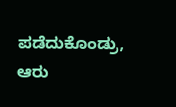ಪಡೆದುಕೊಂಡ್ರು, ಆರು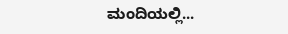ಮಂದಿಯಲ್ಲಿ...